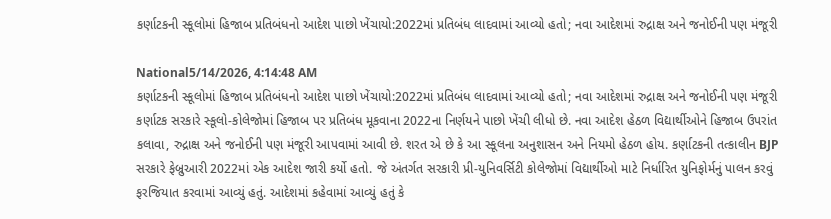કર્ણાટકની સ્કૂલોમાં હિજાબ પ્રતિબંધનો આદેશ પાછો ખેંચાયો:2022માં પ્રતિબંધ લાદવામાં આવ્યો હતો; નવા આદેશમાં રુદ્રાક્ષ અને જનોઈની પણ મંજૂરી

National5/14/2026, 4:14:48 AM
કર્ણાટકની સ્કૂલોમાં હિજાબ પ્રતિબંધનો આદેશ પાછો ખેંચાયો:2022માં પ્રતિબંધ લાદવામાં આવ્યો હતો; નવા આદેશમાં રુદ્રાક્ષ અને જનોઈની પણ મંજૂરી
કર્ણાટક સરકારે સ્કૂલો-કોલેજોમાં હિજાબ પર પ્રતિબંધ મૂકવાના 2022ના નિર્ણયને પાછો ખેંચી લીધો છે. નવા આદેશ હેઠળ વિદ્યાર્થીઓને હિજાબ ઉપરાંત કલાવા, રુદ્રાક્ષ અને જનોઈની પણ મંજૂરી આપવામાં આવી છે. શરત એ છે કે આ સ્કૂલના અનુશાસન અને નિયમો હેઠળ હોય. કર્ણાટકની તત્કાલીન BJP સરકારે ફેબ્રુઆરી 2022માં એક આદેશ જારી કર્યો હતો. જે અંતર્ગત સરકારી પ્રી-યુનિવર્સિટી કોલેજોમાં વિદ્યાર્થીઓ માટે નિર્ધારિત યુનિફોર્મનું પાલન કરવું ફરજિયાત કરવામાં આવ્યું હતું. આદેશમાં કહેવામાં આવ્યું હતું કે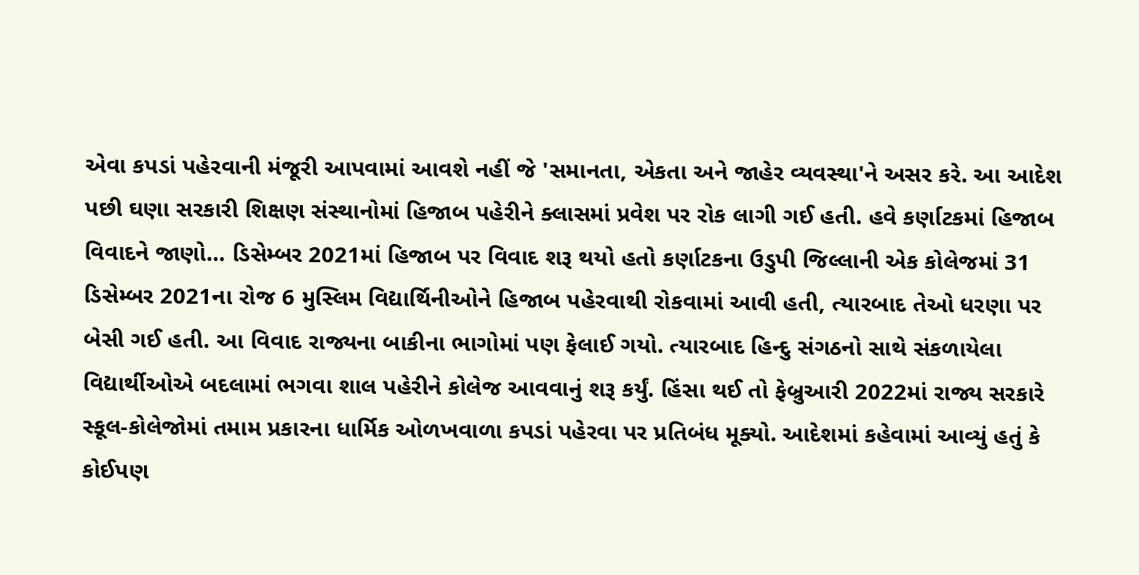એવા કપડાં પહેરવાની મંજૂરી આપવામાં આવશે નહીં જે 'સમાનતા, એકતા અને જાહેર વ્યવસ્થા'ને અસર કરે. આ આદેશ પછી ઘણા સરકારી શિક્ષણ સંસ્થાનોમાં હિજાબ પહેરીને ક્લાસમાં પ્રવેશ પર રોક લાગી ગઈ હતી. હવે કર્ણાટકમાં હિજાબ વિવાદને જાણો… ડિસેમ્બર 2021માં હિજાબ પર વિવાદ શરૂ થયો હતો કર્ણાટકના ઉડુપી જિલ્લાની એક કોલેજમાં 31 ડિસેમ્બર 2021ના રોજ 6 મુસ્લિમ વિદ્યાર્થિનીઓને હિજાબ પહેરવાથી રોકવામાં આવી હતી, ત્યારબાદ તેઓ ધરણા પર બેસી ગઈ હતી. આ વિવાદ રાજ્યના બાકીના ભાગોમાં પણ ફેલાઈ ગયો. ત્યારબાદ હિન્દુ સંગઠનો સાથે સંકળાયેલા વિદ્યાર્થીઓએ બદલામાં ભગવા શાલ પહેરીને કોલેજ આવવાનું શરૂ કર્યું. હિંસા થઈ તો ફેબ્રુઆરી 2022માં રાજ્ય સરકારે સ્કૂલ-કોલેજોમાં તમામ પ્રકારના ધાર્મિક ઓળખવાળા કપડાં પહેરવા પર પ્રતિબંધ મૂક્યો. આદેશમાં કહેવામાં આવ્યું હતું કે કોઈપણ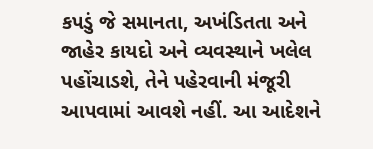કપડું જે સમાનતા, અખંડિતતા અને જાહેર કાયદો અને વ્યવસ્થાને ખલેલ પહોંચાડશે, તેને પહેરવાની મંજૂરી આપવામાં આવશે નહીં. આ આદેશને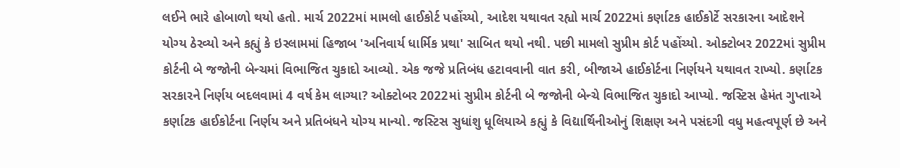લઈને ભારે હોબાળો થયો હતો. માર્ચ 2022માં મામલો હાઈકોર્ટ પહોંચ્યો, આદેશ યથાવત રહ્યો માર્ચ 2022માં કર્ણાટક હાઈકોર્ટે સરકારના આદેશને યોગ્ય ઠેરવ્યો અને કહ્યું કે ઇસ્લામમાં હિજાબ 'અનિવાર્ય ધાર્મિક પ્રથા' સાબિત થયો નથી. પછી મામલો સુપ્રીમ કોર્ટ પહોંચ્યો. ઓક્ટોબર 2022માં સુપ્રીમ કોર્ટની બે જજોની બેન્ચમાં વિભાજિત ચુકાદો આવ્યો. એક જજે પ્રતિબંધ હટાવવાની વાત કરી, બીજાએ હાઈકોર્ટના નિર્ણયને યથાવત રાખ્યો. કર્ણાટક સરકારને નિર્ણય બદલવામાં 4 વર્ષ કેમ લાગ્યા? ઓક્ટોબર 2022માં સુપ્રીમ કોર્ટની બે જજોની બેન્ચે વિભાજિત ચુકાદો આપ્યો. જસ્ટિસ હેમંત ગુપ્તાએ કર્ણાટક હાઈકોર્ટના નિર્ણય અને પ્રતિબંધને યોગ્ય માન્યો. જસ્ટિસ સુધાંશુ ધૂલિયાએ કહ્યું કે વિદ્યાર્થિનીઓનું શિક્ષણ અને પસંદગી વધુ મહત્વપૂર્ણ છે અને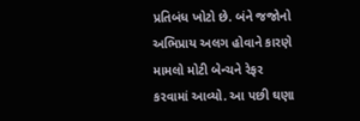પ્રતિબંધ ખોટો છે. બંને જજોનો અભિપ્રાય અલગ હોવાને કારણે મામલો મોટી બેન્ચને રેફર કરવામાં આવ્યો. આ પછી ઘણા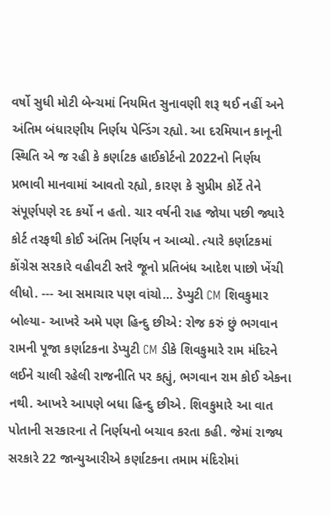વર્ષો સુધી મોટી બેન્ચમાં નિયમિત સુનાવણી શરૂ થઈ નહીં અને અંતિમ બંધારણીય નિર્ણય પેન્ડિંગ રહ્યો. આ દરમિયાન કાનૂની સ્થિતિ એ જ રહી કે કર્ણાટક હાઈકોર્ટનો 2022નો નિર્ણય પ્રભાવી માનવામાં આવતો રહ્યો, કારણ કે સુપ્રીમ કોર્ટે તેને સંપૂર્ણપણે રદ કર્યો ન હતો. ચાર વર્ષની રાહ જોયા પછી જ્યારે કોર્ટ તરફથી કોઈ અંતિમ નિર્ણય ન આવ્યો. ત્યારે કર્ણાટકમાં કોંગ્રેસ સરકારે વહીવટી સ્તરે જૂનો પ્રતિબંધ આદેશ પાછો ખેંચી લીધો. --- આ સમાચાર પણ વાંચો… ડેપ્યુટી CM શિવકુમાર બોલ્યા- આખરે અમે પણ હિન્દુ છીએ: રોજ કરું છું ભગવાન રામની પૂજા કર્ણાટકના ડેપ્યુટી CM ડીકે શિવકુમારે રામ મંદિરને લઈને ચાલી રહેલી રાજનીતિ પર કહ્યું, ભગવાન રામ કોઈ એકના નથી. આખરે આપણે બધા હિન્દુ છીએ. શિવકુમારે આ વાત પોતાની સરકારના તે નિર્ણયનો બચાવ કરતા કહી. જેમાં રાજ્ય સરકારે 22 જાન્યુઆરીએ કર્ણાટકના તમામ મંદિરોમાં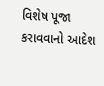વિશેષ પૂજા કરાવવાનો આદેશ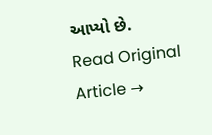આપ્યો છે.
Read Original Article →